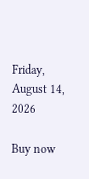Friday, August 14, 2026

Buy now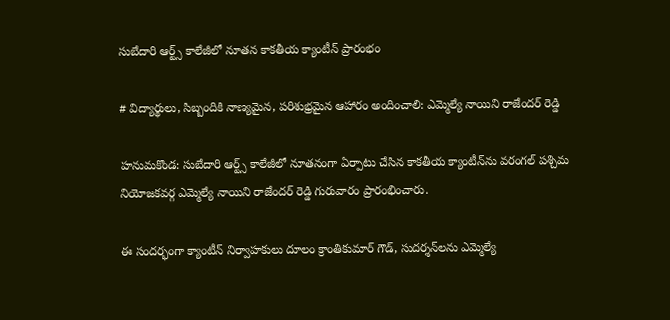సుబేదారి ఆర్ట్స్ కాలేజీలో నూతన కాకతీయ క్యాంటీన్ ప్రారంభం

# విద్యార్థులు, సిబ్బందికి నాణ్యమైన, పరిశుభ్రమైన ఆహారం అందించాలి: ఎమ్మెల్యే నాయిని రాజేందర్ రెడ్డి

హనుమకొండ: సుబేదారి ఆర్ట్స్ కాలేజీలో నూతనంగా ఏర్పాటు చేసిన కాకతీయ క్యాంటీన్‌ను వరంగల్ పశ్చిమ నియోజకవర్గ ఎమ్మెల్యే నాయిని రాజేందర్ రెడ్డి గురువారం ప్రారంభించారు.

ఈ సందర్భంగా క్యాంటీన్ నిర్వాహకులు దూలం క్రాంతికుమార్ గౌడ్, సుదర్శన్‌లను ఎమ్మెల్యే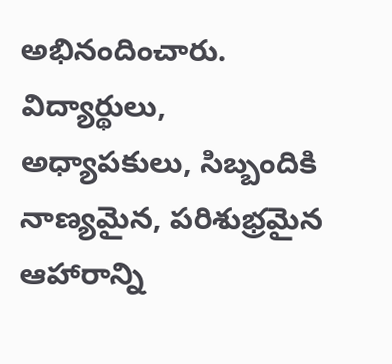అభినందించారు. విద్యార్థులు, అధ్యాపకులు, సిబ్బందికి నాణ్యమైన, పరిశుభ్రమైన ఆహారాన్ని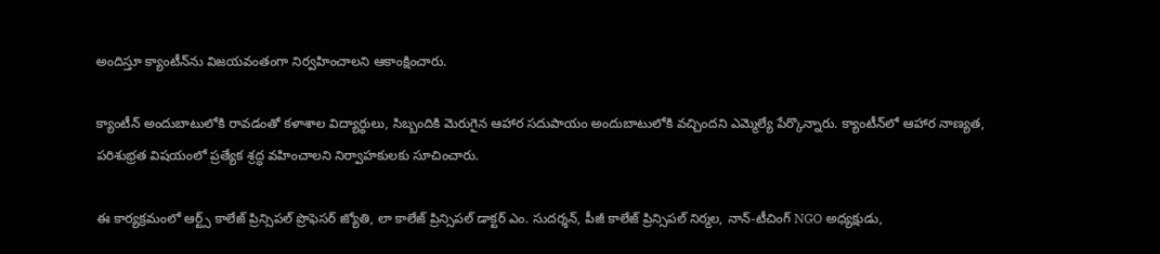అందిస్తూ క్యాంటీన్‌ను విజయవంతంగా నిర్వహించాలని ఆకాంక్షించారు.

క్యాంటీన్ అందుబాటులోకి రావడంతో కళాశాల విద్యార్థులు, సిబ్బందికి మెరుగైన ఆహార సదుపాయం అందుబాటులోకి వచ్చిందని ఎమ్మెల్యే పేర్కొన్నారు. క్యాంటీన్‌లో ఆహార నాణ్యత, పరిశుభ్రత విషయంలో ప్రత్యేక శ్రద్ధ వహించాలని నిర్వాహకులకు సూచించారు.

ఈ కార్యక్రమంలో ఆర్ట్స్ కాలేజ్ ప్రిన్సిపల్ ప్రొఫెసర్ జ్యోతి, లా కాలేజ్ ప్రిన్సిపల్ డాక్టర్ ఎం. సుదర్శన్, పీజీ కాలేజ్ ప్రిన్సిపల్ నిర్మల, నాన్-టీచింగ్ NGO అధ్యక్షుడు,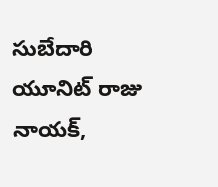సుబేదారి యూనిట్ రాజు నాయక్,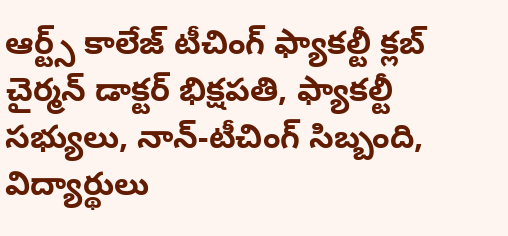ఆర్ట్స్ కాలేజ్ టీచింగ్ ఫ్యాకల్టీ క్లబ్ చైర్మన్ డాక్టర్ భిక్షపతి, ఫ్యాకల్టీ సభ్యులు, నాన్-టీచింగ్ సిబ్బంది, విద్యార్థులు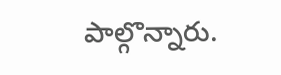పాల్గొన్నారు.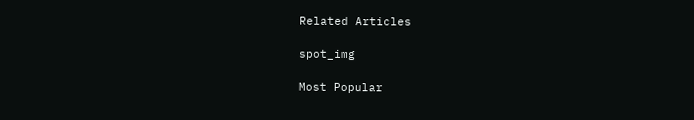Related Articles

spot_img

Most Popular